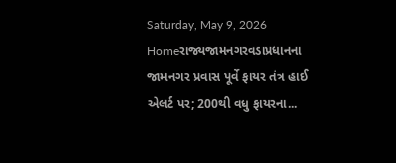Saturday, May 9, 2026
Homeરાજ્યજામનગરવડાપ્રધાનના જામનગર પ્રવાસ પૂર્વે ફાયર તંત્ર હાઈ એલર્ટ પર; 200થી વધુ ફાયરના...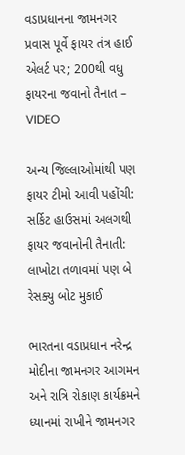વડાપ્રધાનના જામનગર પ્રવાસ પૂર્વે ફાયર તંત્ર હાઈ એલર્ટ પર; 200થી વધુ ફાયરના જવાનો તૈનાત – VIDEO

અન્ય જિલ્લાઓમાંથી પણ ફાયર ટીમો આવી પહોંચી: સર્કિટ હાઉસમાં અલગથી ફાયર જવાનોની તૈનાતી: લાખોટા તળાવમાં પણ બે રેસક્યુ બોટ મુકાઈ

ભારતના વડાપ્રધાન નરેન્દ્ર મોદીના જામનગર આગમન અને રાત્રિ રોકાણ કાર્યક્રમને ધ્યાનમાં રાખીને જામનગર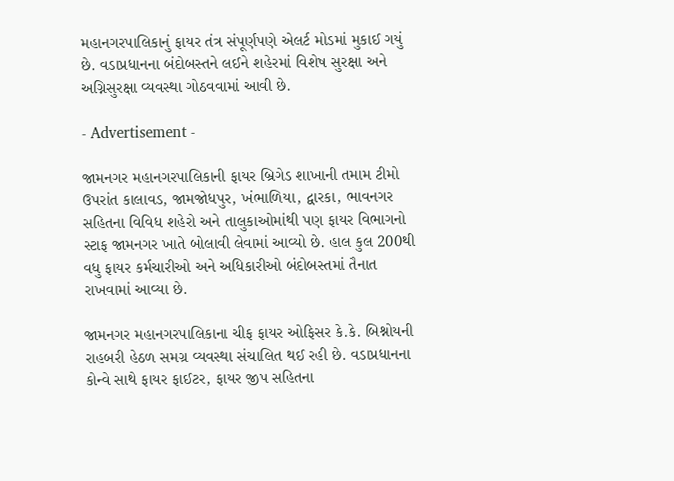મહાનગરપાલિકાનું ફાયર તંત્ર સંપૂર્ણપણે એલર્ટ મોડમાં મુકાઈ ગયું છે. વડાપ્રધાનના બંદોબસ્તને લઈને શહેરમાં વિશેષ સુરક્ષા અને અગ્નિસુરક્ષા વ્યવસ્થા ગોઠવવામાં આવી છે.

- Advertisement -

જામનગર મહાનગરપાલિકાની ફાયર બ્રિગેડ શાખાની તમામ ટીમો ઉપરાંત કાલાવડ, જામજોધપુર, ખંભાળિયા, દ્વારકા, ભાવનગર સહિતના વિવિધ શહેરો અને તાલુકાઓમાંથી પણ ફાયર વિભાગનો સ્ટાફ જામનગર ખાતે બોલાવી લેવામાં આવ્યો છે. હાલ કુલ 200થી વધુ ફાયર કર્મચારીઓ અને અધિકારીઓ બંદોબસ્તમાં તૈનાત રાખવામાં આવ્યા છે.

જામનગર મહાનગરપાલિકાના ચીફ ફાયર ઓફિસર કે.કે. બિશ્નોયની રાહબરી હેઠળ સમગ્ર વ્યવસ્થા સંચાલિત થઈ રહી છે. વડાપ્રધાનના કોન્વે સાથે ફાયર ફાઈટર, ફાયર જીપ સહિતના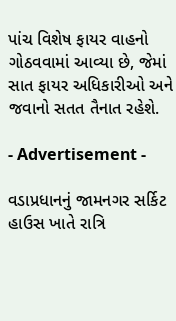પાંચ વિશેષ ફાયર વાહનો ગોઠવવામાં આવ્યા છે, જેમાં સાત ફાયર અધિકારીઓ અને જવાનો સતત તૈનાત રહેશે.

- Advertisement -

વડાપ્રધાનનું જામનગર સર્કિટ હાઉસ ખાતે રાત્રિ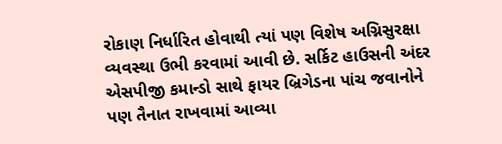રોકાણ નિર્ધારિત હોવાથી ત્યાં પણ વિશેષ અગ્નિસુરક્ષા વ્યવસ્થા ઉભી કરવામાં આવી છે. સર્કિટ હાઉસની અંદર એસપીજી કમાન્ડો સાથે ફાયર બ્રિગેડના પાંચ જવાનોને પણ તૈનાત રાખવામાં આવ્યા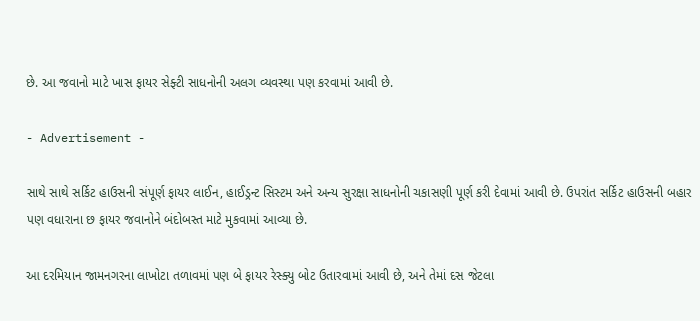છે. આ જવાનો માટે ખાસ ફાયર સેફ્ટી સાધનોની અલગ વ્યવસ્થા પણ કરવામાં આવી છે.

- Advertisement -

સાથે સાથે સર્કિટ હાઉસની સંપૂર્ણ ફાયર લાઈન, હાઈડ્રન્ટ સિસ્ટમ અને અન્ય સુરક્ષા સાધનોની ચકાસણી પૂર્ણ કરી દેવામાં આવી છે. ઉપરાંત સર્કિટ હાઉસની બહાર પણ વધારાના છ ફાયર જવાનોને બંદોબસ્ત માટે મુકવામાં આવ્યા છે.

આ દરમિયાન જામનગરના લાખોટા તળાવમાં પણ બે ફાયર રેસ્ક્યુ બોટ ઉતારવામાં આવી છે, અને તેમાં દસ જેટલા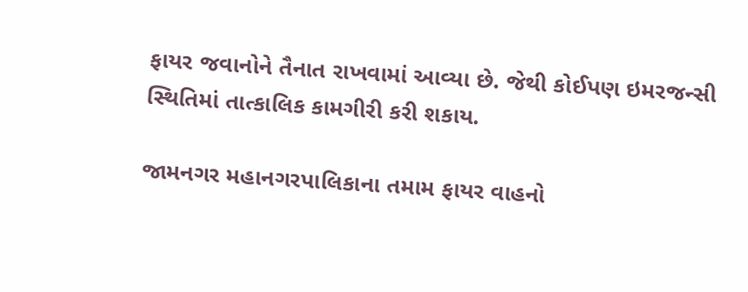ફાયર જવાનોને તૈનાત રાખવામાં આવ્યા છે. જેથી કોઈપણ ઇમરજન્સી સ્થિતિમાં તાત્કાલિક કામગીરી કરી શકાય.

જામનગર મહાનગરપાલિકાના તમામ ફાયર વાહનો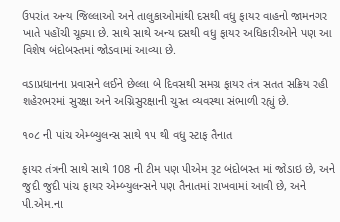ઉપરાંત અન્ય જિલ્લાઓ અને તાલુકાઓમાંથી દસથી વધુ ફાયર વાહનો જામનગર ખાતે પહોંચી ચૂક્યા છે. સાથે સાથે અન્ય દસથી વધુ ફાયર અધિકારીઓને પણ આ વિશેષ બંદોબસ્તમાં જોડવામાં આવ્યા છે.

વડાપ્રધાનના પ્રવાસને લઈને છેલ્લા બે દિવસથી સમગ્ર ફાયર તંત્ર સતત સક્રિય રહી શહેરભરમાં સુરક્ષા અને અગ્નિસુરક્ષાની ચુસ્ત વ્યવસ્થા સંભાળી રહ્યું છે.

૧૦૮ ની પાંચ એમ્બ્યુલન્સ સાથે ૧૫ થી વધુ સ્ટાફ તૈનાત

ફાયર તંત્રની સાથે સાથે 108 ની ટીમ પણ પીએમ રૂટ બંદોબસ્ત માં જોડાઇ છે, અને જુદી જુદી પાંચ ફાયર એમ્બ્યુલન્સને પણ તૈનાતમાં રાખવામાં આવી છે, અને પી.એમ.ના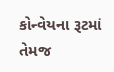કોન્વેયના રૂટમાં તેમજ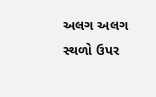અલગ અલગ સ્થળો ઉપર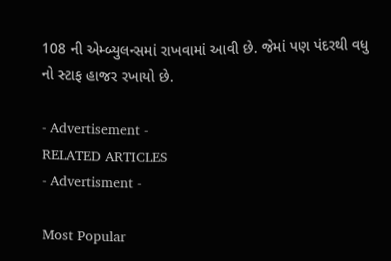108 ની એમ્બ્યુલન્સમાં રાખવામાં આવી છે. જેમાં પણ પંદરથી વધુ નો સ્ટાફ હાજર રખાયો છે.

- Advertisement -
RELATED ARTICLES
- Advertisment -

Most Popular